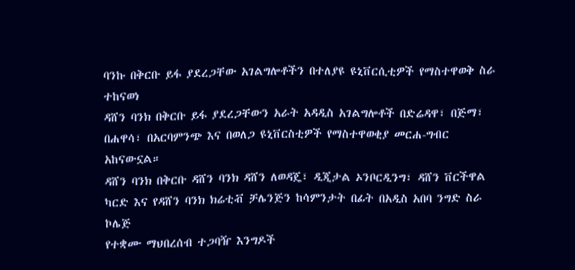ባንኩ በቅርቡ ይፋ ያደረጋቸው አገልግሎቶችን በተለያዩ ዩኒቨርሲቲዎች የማስተዋወቅ ስራ ተከናወነ
ዳሸን ባንክ በቅርቡ ይፋ ያደረጋቸውን አራት አዳዲስ አገልግሎቶች በድሬዳዋ፣ በጅማ፣ በሐዋሳ፣ በአርባምንጭ እና በወለጋ ዩኒቨርስቲዎች የማስተዋወቂያ መርሐ-ግብር አከናውኗል።
ዳሸን ባንክ በቅርቡ ዳሸን ባንክ ዳሸን ለወዳጄ፣ ዲጂታል ኦንቦርዲንግ፣ ዳሸን ቨርችዋል ካርድ እና የዳሸን ባንክ ክሬቲቭ ቻሌንጅን ከሳምንታት በፊት በአዲስ አበባ ንግድ ስራ ኮሌጅ
የተቋሙ ማህበረሰብ ተጋባዥ እንግዶች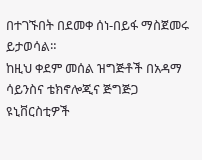በተገኙበት በደመቀ ሰነ-በይፋ ማስጀመሩ ይታወሳል።
ከዚህ ቀደም መሰል ዝግጅቶች በአዳማ ሳይንስና ቴክኖሎጂና ጅግጅጋ ዩኒቨርስቲዎች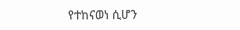የተከናወነ ሲሆን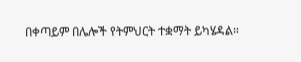በቀጣይም በሌሎች የትምህርት ተቋማት ይካሄዳል።